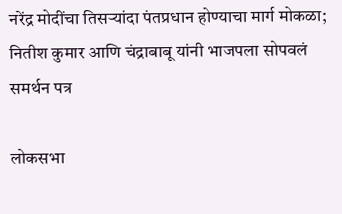नरेंद्र मोदींचा तिसऱ्यांदा पंतप्रधान होण्याचा मार्ग मोकळा; नितीश कुमार आणि चंद्राबाबू यांनी भाजपला सोपवलं समर्थन पत्र

लोकसभा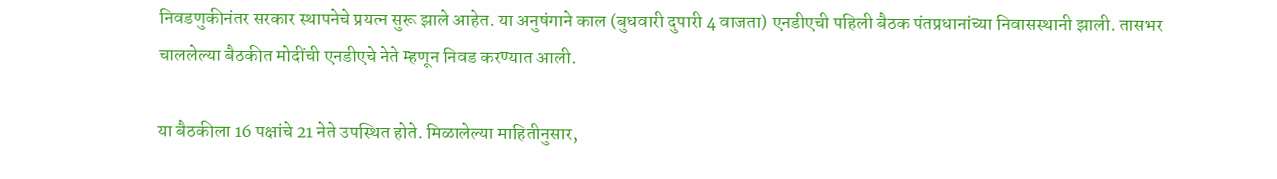निवडणुकीनंतर सरकार स्थापनेचे प्रयत्न सुरू झाले आहेत. या अनुषंगाने काल (बुधवारी दुपारी 4 वाजता) एनडीएची पहिली बैठक पंतप्रधानांच्या निवासस्थानी झाली. तासभर चाललेल्या बैठकीत मोदींची एनडीएचे नेते म्हणून निवड करण्यात आली.

या बैठकीला 16 पक्षांचे 21 नेते उपस्थित होते. मिळालेल्या माहितीनुसार,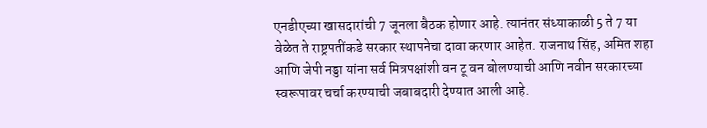एनडीएच्या खासदारांची 7 जूनला बैठक होणार आहे. त्यानंतर संध्याकाळी 5 ते 7 या वेळेत ते राष्ट्रपतींकडे सरकार स्थापनेचा दावा करणार आहेत. राजनाथ सिंह, अमित शहा आणि जेपी नड्डा यांना सर्व मित्रपक्षांशी वन टू वन बोलण्याची आणि नवीन सरकारच्या स्वरूपावर चर्चा करण्याची जबाबदारी देण्यात आली आहे.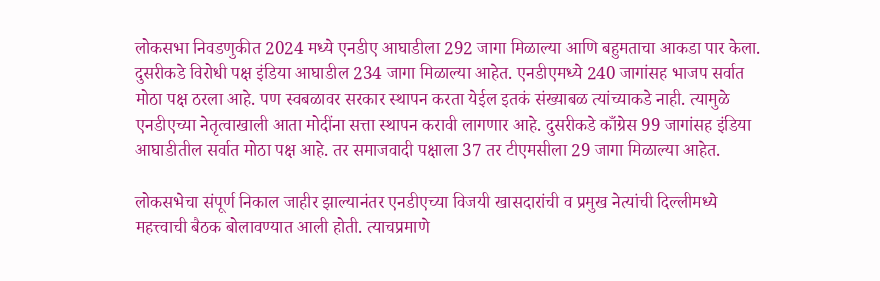लोकसभा निवडणुकीत 2024 मध्ये एनडीए आघाडीला 292 जागा मिळाल्या आणि बहुमताचा आकडा पार केला. दुसरीकडे विरोधी पक्ष इंडिया आघाडील 234 जागा मिळाल्या आहेत. एनडीएमध्ये 240 जागांसह भाजप सर्वात मोठा पक्ष ठरला आहे. पण स्वबळावर सरकार स्थापन करता येईल इतकं संख्याबळ त्यांच्याकडे नाही. त्यामुळे एनडीएच्या नेतृत्वाखाली आता मोदींना सत्ता स्थापन करावी लागणार आहे. दुसरीकडे काँग्रेस 99 जागांसह इंडिया आघाडीतील सर्वात मोठा पक्ष आहे. तर समाजवादी पक्षाला 37 तर टीएमसीला 29 जागा मिळाल्या आहेत.

लोकसभेचा संपूर्ण निकाल जाहीर झाल्यानंतर एनडीएच्या विजयी खासदारांची व प्रमुख नेत्यांची दिल्लीमध्ये महत्त्वाची बैठक बोलावण्यात आली होती. त्याचप्रमाणे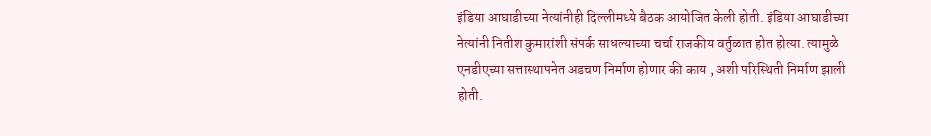इंडिया आघाडीच्या नेत्यांनीही दिल्लीमध्ये बैठक आयोजित केली होती. इंडिया आघाडीच्या नेत्यांनी नितीश कुमारांशी संपर्क साधल्याच्या चर्चा राजकीय वर्तुळात होत होत्या. त्यामुळे एनडीएच्या सत्तास्थापनेत अडचण निर्माण होणार की काय , अशी परिस्थिती निर्माण झाली होती.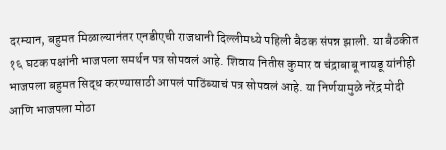दरम्यान, बहुमत मिळाल्यानंतर एनडीएची राजधानी दिल्लीमध्ये पहिली बैठक संपन्न झाली. या बैठकीत १६ घटक पक्षांनी भाजपला समर्थन पत्र सोपवलं आहे. शिवाय नितीस कुमार व चंद्राबाबू नायडू यांनीही भाजपला बहुमत सिद्ध करण्यासाठी आपलं पाठिंब्याचं पत्र सोपवलं आहे. या निर्णयामुळे नरेंद्र मोदी आणि भाजपला मोठा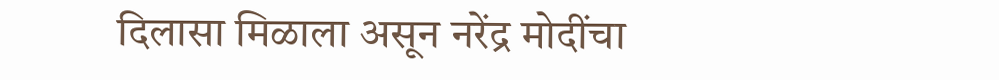दिलासा मिळाला असून नरेंद्र मोदींचा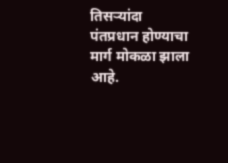तिसऱ्यांदा पंतप्रधान होण्याचा मार्ग मोकळा झाला आहे.